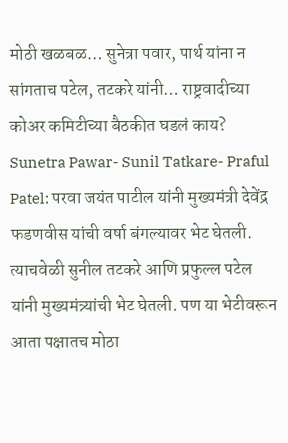मोठी खळबळ… सुनेत्रा पवार, पार्थ यांना न सांगताच पटेल, तटकरे यांनी… राष्ट्रवादीच्या कोअर कमिटीच्या बैठकीत घडलं काय?
Sunetra Pawar- Sunil Tatkare- Praful Patel: परवा जयंत पाटील यांनी मुख्यमंत्री देवेंद्र फडणवीस यांची वर्षा बंगल्यावर भेट घेतली. त्याचवेळी सुनील तटकरे आणि प्रफुल्ल पटेल यांनी मुख्यमंत्र्यांची भेट घेतली. पण या भेटीवरून आता पक्षातच मोठा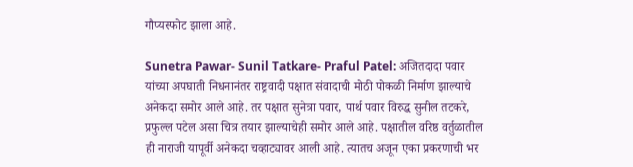गौप्यस्फोट झाला आहे.

Sunetra Pawar- Sunil Tatkare- Praful Patel: अजितदादा पवार यांच्या अपघाती निधनानंतर राष्ट्रवादी पक्षात संवादाची मोठी पोकळी निर्माण झाल्याचे अनेकदा समोर आले आहे. तर पक्षात सुनेत्रा पवार, पार्थ पवार विरुद्ध सुनील तटकरे, प्रफुल्ल पटेल असा चित्र तयार झाल्याचेही समोर आले आहे. पक्षातील वरिष्ठ वर्तुळातील ही नाराजी यापूर्वी अनेकदा चव्हाट्यावर आली आहे. त्यातच अजून एका प्रकरणाची भर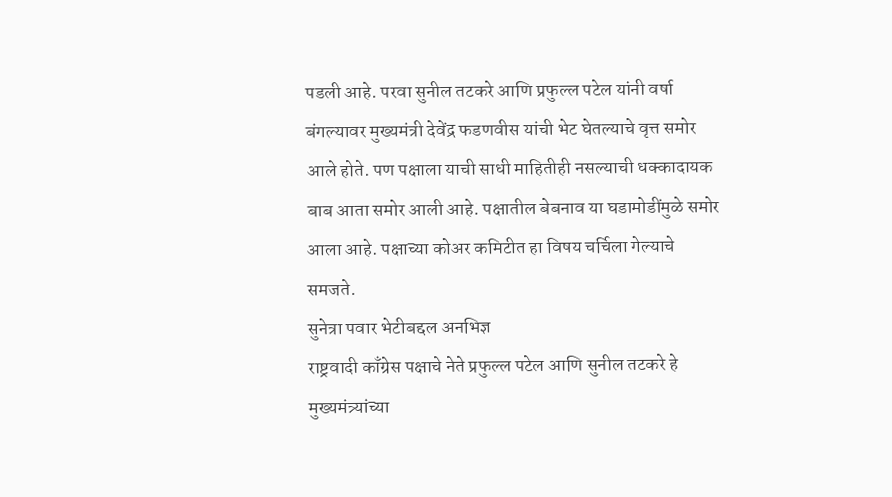पडली आहे. परवा सुनील तटकरे आणि प्रफुल्ल पटेल यांनी वर्षा बंगल्यावर मुख्यमंत्री देवेंद्र फडणवीस यांची भेट घेतल्याचे वृत्त समोर आले होते. पण पक्षाला याची साधी माहितीही नसल्याची धक्कादायक बाब आता समोर आली आहे. पक्षातील बेबनाव या घडामोडींमुळे समोर आला आहे. पक्षाच्या कोअर कमिटीत हा विषय चर्चिला गेल्याचे समजते.
सुनेत्रा पवार भेटीबद्दल अनभिज्ञ
राष्ट्रवादी काँग्रेस पक्षाचे नेते प्रफुल्ल पटेल आणि सुनील तटकरे हे मुख्यमंत्र्यांच्या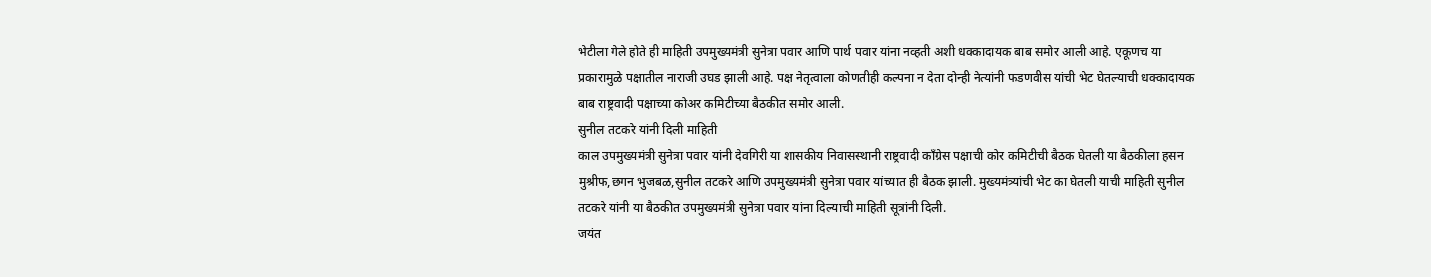भेटीला गेले होते ही माहिती उपमुख्यमंत्री सुनेत्रा पवार आणि पार्थ पवार यांना नव्हती अशी धक्कादायक बाब समोर आली आहे. एकूणच या प्रकारामुळे पक्षातील नाराजी उघड झाली आहे. पक्ष नेतृत्वाला कोणतीही कल्पना न देता दोन्ही नेत्यांनी फडणवीस यांची भेट घेतल्याची धक्कादायक बाब राष्ट्रवादी पक्षाच्या कोअर कमिटीच्या बैठकीत समोर आली.
सुनील तटकरे यांनी दिली माहिती
काल उपमुख्यमंत्री सुनेत्रा पवार यांनी देवगिरी या शासकीय निवासस्थानी राष्ट्रवादी काँग्रेस पक्षाची कोर कमिटीची बैठक घेतली या बैठकीला हसन मुश्रीफ,छगन भुजबळ,सुनील तटकरे आणि उपमुख्यमंत्री सुनेत्रा पवार यांच्यात ही बैठक झाली. मुख्यमंत्र्यांची भेट का घेतली याची माहिती सुनील तटकरे यांनी या बैठकीत उपमुख्यमंत्री सुनेत्रा पवार यांना दिल्याची माहिती सूत्रांनी दिली.
जयंत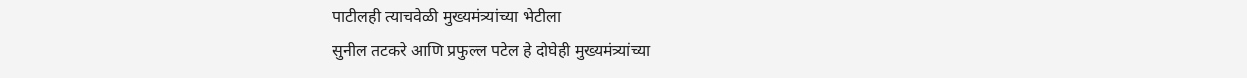पाटीलही त्याचवेळी मुख्यमंत्र्यांच्या भेटीला
सुनील तटकरे आणि प्रफुल्ल पटेल हे दोघेही मुख्यमंत्र्यांच्या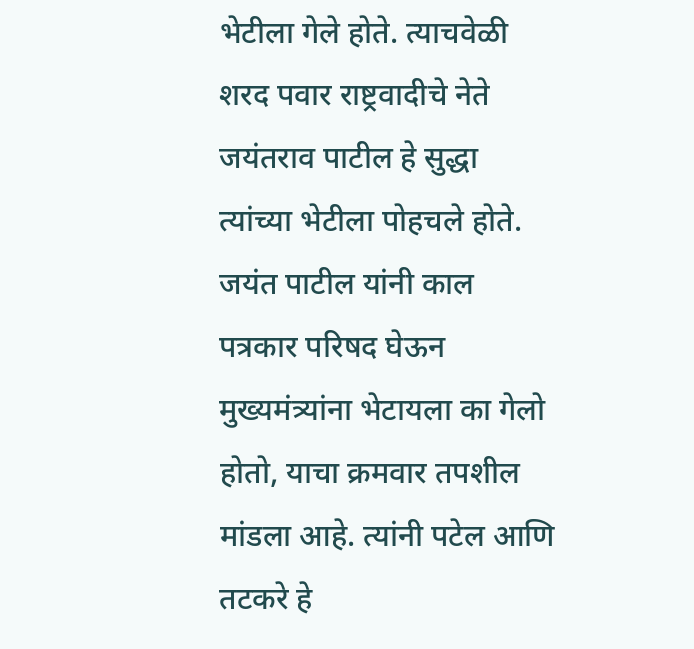भेटीला गेले होते. त्याचवेळी शरद पवार राष्ट्रवादीचे नेते जयंतराव पाटील हे सुद्धा त्यांच्या भेटीला पोहचले होते. जयंत पाटील यांनी काल पत्रकार परिषद घेऊन मुख्यमंत्र्यांना भेटायला का गेलो होतो, याचा क्रमवार तपशील मांडला आहे. त्यांनी पटेल आणि तटकरे हे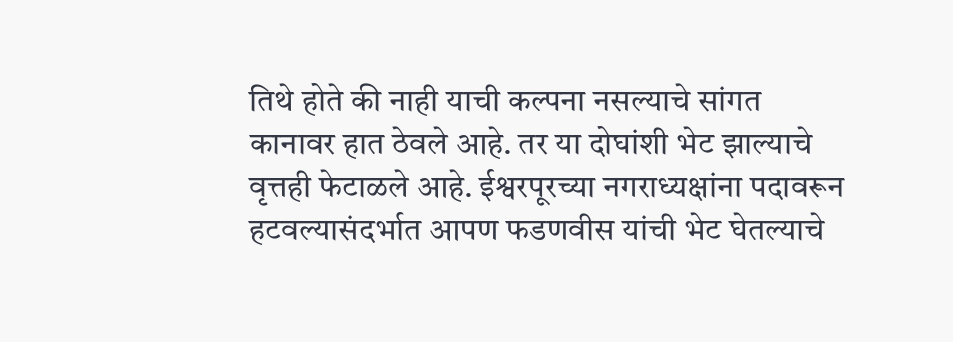तिथे होते की नाही याची कल्पना नसल्याचे सांगत कानावर हात ठेवले आहे. तर या दोघांशी भेट झाल्याचे वृत्तही फेटाळले आहे. ईश्वरपूरच्या नगराध्यक्षांना पदावरून हटवल्यासंदर्भात आपण फडणवीस यांची भेट घेतल्याचे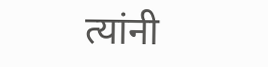त्यांनी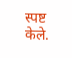स्पष्ट केले.